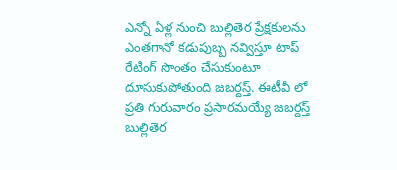ఎన్నో ఏళ్ల నుంచి బుల్లితెర ప్రేక్షకులను ఎంతగానో కడుపుబ్బ నవ్విస్తూ టాప్  రేటింగ్ సొంతం చేసుకుంటూ దూసుకుపోతుంది జబర్దస్త్. ఈటీవీ లో ప్రతి గురువారం ప్రసారమయ్యే జబర్దస్త్  బుల్లితెర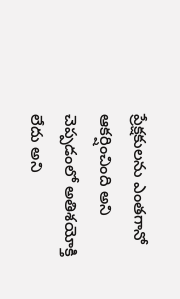ప్రేక్షకులను ఎంతగానో ఆకర్షించింది అని చెప్పడంలో అతిశయోక్తి లేదు అని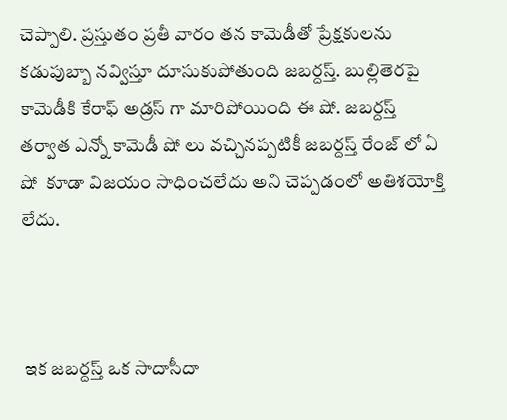చెప్పాలి. ప్రస్తుతం ప్రతీ వారం తన కామెడీతో ప్రేక్షకులను కడుపుబ్బా నవ్విస్తూ దూసుకుపోతుంది జబర్దస్త్. బుల్లితెరపై కామెడీకి కేరాఫ్ అడ్రస్ గా మారిపోయింది ఈ షో. జబర్దస్త్ తర్వాత ఎన్నో కామెడీ షో లు వచ్చినప్పటికీ జబర్దస్త్ రేంజ్ లో ఏ షో  కూడా విజయం సాధించలేదు అని చెప్పడంలో అతిశయోక్తి లేదు.



 ఇక జబర్దస్త్ ఒక సాదాసీదా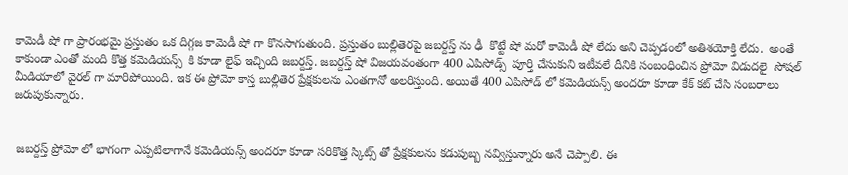కామెడీ షో గా ప్రారంభమై ప్రస్తుతం ఒక దిగ్గజ కామెడీ షో గా కొనసాగుతుంది. ప్రస్తుతం బుల్లితెరపై జబర్దస్త్ ను ఢీ  కొట్టే షో మరో కామెడీ షో లేదు అని చెప్పడంలో అతిశయోక్తి లేదు.  అంతే కాకుండా ఎంతో మంది కొత్త కమెడియన్స్  కి కూడా లైఫ్ ఇచ్చింది జబర్దస్త్. జబర్దస్త్ షో విజయవంతంగా 400 ఎపిసోడ్స్  పూర్తి చేసుకుని ఇటీవలే దీనికి సంబంధించిన ప్రోమో విడుదలై  సోషల్ మీడియాలో వైరల్ గా మారిపోయింది. ఇక ఈ ప్రోమో కాస్త బుల్లితెర ప్రేక్షకులను ఎంతగానో అలరిస్తుంది. అయితే 400 ఎపిసోడ్ లో కమెడియన్స్ అందరూ కూడా కేక్ కట్ చేసి సంబరాలు జరుపుకున్నారు.


 జబర్దస్త్ ప్రోమో లో భాగంగా ఎప్పటిలాగానే కమెడియన్స్ అందరూ కూడా సరికొత్త స్కిట్స్ తో ప్రేక్షకులను కడుపుబ్బ నవ్విస్తున్నారు అనే చెప్పాలి. ఈ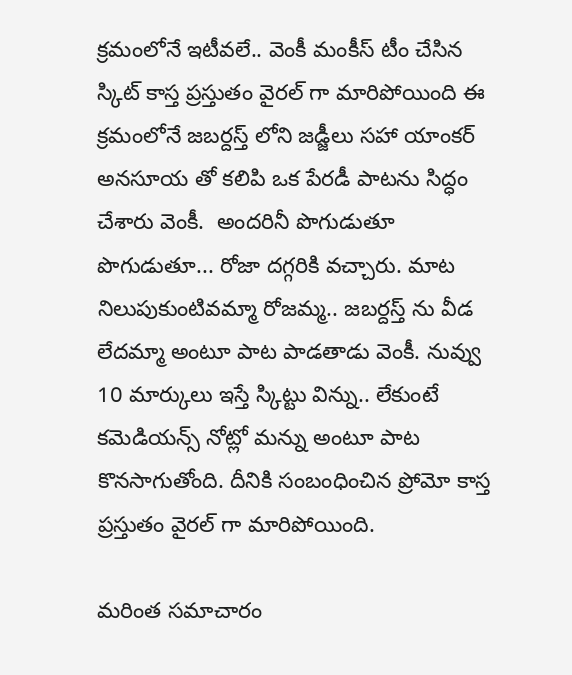క్రమంలోనే ఇటీవలే.. వెంకీ మంకీస్ టీం చేసిన స్కిట్ కాస్త ప్రస్తుతం వైరల్ గా మారిపోయింది ఈ క్రమంలోనే జబర్దస్త్ లోని జడ్జీలు సహా యాంకర్ అనసూయ తో కలిపి ఒక పేరడీ పాటను సిద్ధం చేశారు వెంకీ.  అందరినీ పొగుడుతూ పొగుడుతూ... రోజా దగ్గరికి వచ్చారు. మాట నిలుపుకుంటివమ్మా రోజమ్మ.. జబర్దస్త్ ను వీడ లేదమ్మా అంటూ పాట పాడతాడు వెంకీ. నువ్వు 10 మార్కులు ఇస్తే స్కిట్టు విన్ను.. లేకుంటే కమెడియన్స్ నోట్లో మన్ను అంటూ పాట కొనసాగుతోంది. దీనికి సంబంధించిన ప్రోమో కాస్త ప్రస్తుతం వైరల్ గా మారిపోయింది.

మరింత సమాచారం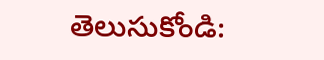తెలుసుకోండి: